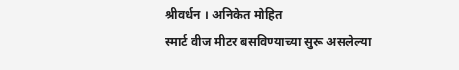श्रीवर्धन । अनिकेत मोहित
स्मार्ट वीज मीटर बसविण्याच्या सुरू असलेल्या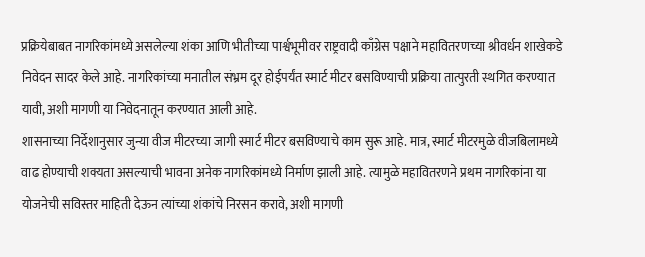प्रक्रियेबाबत नागरिकांमध्ये असलेल्या शंका आणि भीतीच्या पार्श्वभूमीवर राष्ट्रवादी काँग्रेस पक्षाने महावितरणच्या श्रीवर्धन शाखेकडे निवेदन सादर केले आहे. नागरिकांच्या मनातील संभ्रम दूर होईपर्यंत स्मार्ट मीटर बसविण्याची प्रक्रिया तात्पुरती स्थगित करण्यात यावी, अशी मागणी या निवेदनातून करण्यात आली आहे.
शासनाच्या निर्देशानुसार जुन्या वीज मीटरच्या जागी स्मार्ट मीटर बसविण्याचे काम सुरू आहे. मात्र, स्मार्ट मीटरमुळे वीजबिलामध्ये वाढ होण्याची शक्यता असल्याची भावना अनेक नागरिकांमध्ये निर्माण झाली आहे. त्यामुळे महावितरणने प्रथम नागरिकांना या योजनेची सविस्तर माहिती देऊन त्यांच्या शंकांचे निरसन करावे, अशी मागणी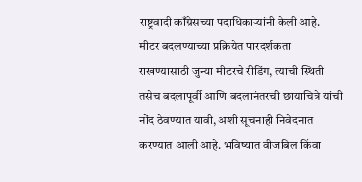राष्ट्रवादी काँग्रेसच्या पदाधिकाऱ्यांनी केली आहे.
मीटर बदलण्याच्या प्रक्रियेत पारदर्शकता राखण्यासाठी जुन्या मीटरचे रीडिंग, त्याची स्थिती तसेच बदलापूर्वी आणि बदलानंतरची छायाचित्रे यांची नोंद ठेवण्यात यावी, अशी सूचनाही निवेदनात करण्यात आली आहे. भविष्यात वीजबिल किंवा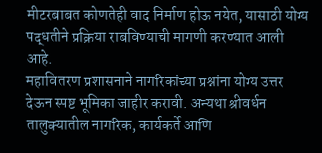मीटरबाबत कोणतेही वाद निर्माण होऊ नयेत, यासाठी योग्य पद्धतीने प्रक्रिया राबविण्याची मागणी करण्यात आली आहे.
महावितरण प्रशासनाने नागरिकांच्या प्रश्नांना योग्य उत्तर देऊन स्पष्ट भूमिका जाहीर करावी. अन्यथा श्रीवर्धन तालुक्यातील नागरिक, कार्यकर्ते आणि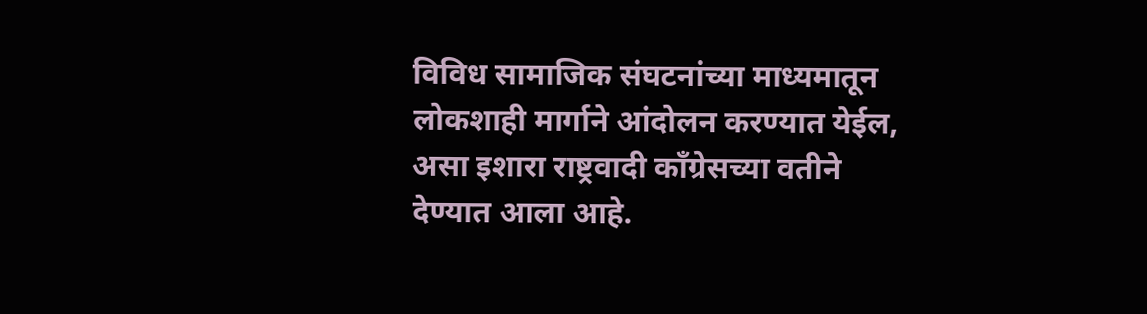विविध सामाजिक संघटनांच्या माध्यमातून लोकशाही मार्गाने आंदोलन करण्यात येईल, असा इशारा राष्ट्रवादी काँग्रेसच्या वतीने देण्यात आला आहे.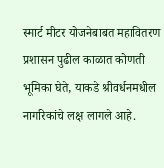स्मार्ट मीटर योजनेबाबत महावितरण प्रशासन पुढील काळात कोणती भूमिका घेते, याकडे श्रीवर्धनमधील नागरिकांचे लक्ष लागले आहे.